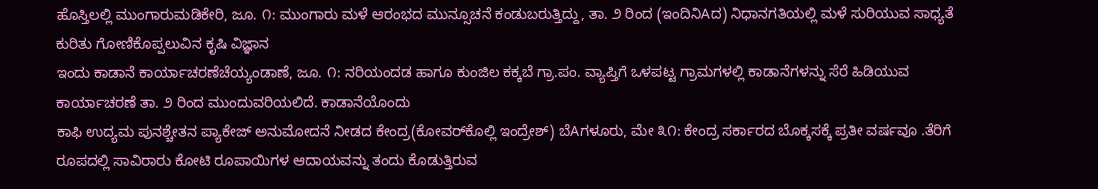ಹೊಸ್ತಿಲಲ್ಲಿ ಮುಂಗಾರುಮಡಿಕೇರಿ, ಜೂ. ೧: ಮುಂಗಾರು ಮಳೆ ಆರಂಭದ ಮುನ್ಸೂಚನೆ ಕಂಡುಬರುತ್ತಿದ್ದು, ತಾ. ೨ ರಿಂದ (ಇಂದಿನಿAದ) ನಿಧಾನಗತಿಯಲ್ಲಿ ಮಳೆ ಸುರಿಯುವ ಸಾಧ್ಯತೆ ಕುರಿತು ಗೋಣಿಕೊಪ್ಪಲುವಿನ ಕೃಷಿ ವಿಜ್ಞಾನ
ಇಂದು ಕಾಡಾನೆ ಕಾರ್ಯಾಚರಣೆಚೆಯ್ಯಂಡಾಣೆ, ಜೂ. ೧: ನರಿಯಂದಡ ಹಾಗೂ ಕುಂಜಿಲ ಕಕ್ಕಬೆ ಗ್ರಾ.ಪಂ. ವ್ಯಾಪ್ತಿಗೆ ಒಳಪಟ್ಟ ಗ್ರಾಮಗಳಲ್ಲಿ ಕಾಡಾನೆಗಳನ್ನು ಸೆರೆ ಹಿಡಿಯುವ ಕಾರ್ಯಾಚರಣೆ ತಾ. ೨ ರಿಂದ ಮುಂದುವರಿಯಲಿದೆ. ಕಾಡಾನೆಯೊಂದು
ಕಾಫಿ ಉದ್ಯಮ ಪುನಶ್ಚೇತನ ಪ್ಯಾಕೇಜ್ ಅನುಮೋದನೆ ನೀಡದ ಕೇಂದ್ರ(ಕೋವರ್‌ಕೊಲ್ಲಿ ಇಂದ್ರೇಶ್) ಬೆAಗಳೂರು, ಮೇ ೩೧: ಕೇಂದ್ರ ಸರ್ಕಾರದ ಬೊಕ್ಕಸಕ್ಕೆ ಪ್ರತೀ ವರ್ಷವೂ .ತೆರಿಗೆ ರೂಪದಲ್ಲಿ ಸಾವಿರಾರು ಕೋಟಿ ರೂಪಾಯಿಗಳ ಆದಾಯವನ್ನು ತಂದು ಕೊಡುತ್ತಿರುವ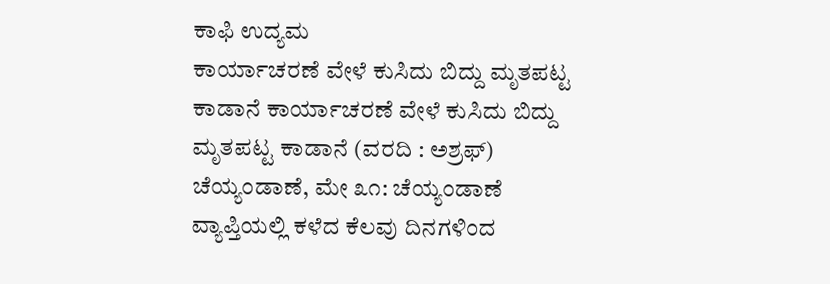ಕಾಫಿ ಉದ್ಯಮ
ಕಾರ್ಯಾಚರಣೆ ವೇಳೆ ಕುಸಿದು ಬಿದ್ದು ಮೃತಪಟ್ಟ ಕಾಡಾನೆ ಕಾರ್ಯಾಚರಣೆ ವೇಳೆ ಕುಸಿದು ಬಿದ್ದು ಮೃತಪಟ್ಟ ಕಾಡಾನೆ (ವರದಿ : ಅಶ್ರಫ್) ಚೆಯ್ಯಂಡಾಣೆ, ಮೇ ೩೧: ಚೆಯ್ಯಂಡಾಣೆ ವ್ಯಾಪ್ತಿಯಲ್ಲಿ ಕಳೆದ ಕೆಲವು ದಿನಗಳಿಂದ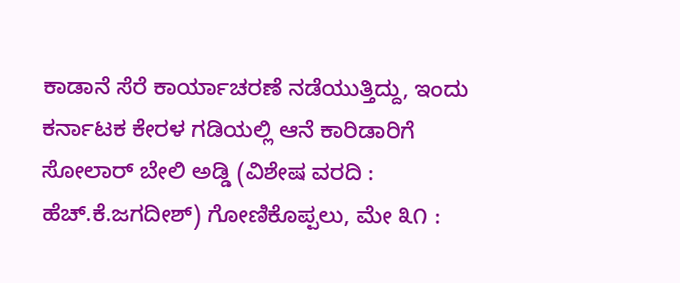ಕಾಡಾನೆ ಸೆರೆ ಕಾರ್ಯಾಚರಣೆ ನಡೆಯುತ್ತಿದ್ದು, ಇಂದು
ಕರ್ನಾಟಕ ಕೇರಳ ಗಡಿಯಲ್ಲಿ ಆನೆ ಕಾರಿಡಾರಿಗೆ ಸೋಲಾರ್ ಬೇಲಿ ಅಡ್ಡಿ (ವಿಶೇಷ ವರದಿ : ಹೆಚ್.ಕೆ.ಜಗದೀಶ್) ಗೋಣಿಕೊಪ್ಪಲು, ಮೇ ೩೧ :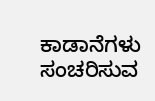ಕಾಡಾನೆಗಳು ಸಂಚರಿಸುವ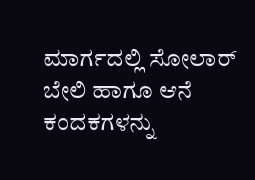ಮಾರ್ಗದಲ್ಲಿ ಸೋಲಾರ್ ಬೇಲಿ ಹಾಗೂ ಆನೆ ಕಂದಕಗಳನ್ನು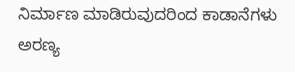ನಿರ್ಮಾಣ ಮಾಡಿರುವುದರಿಂದ ಕಾಡಾನೆಗಳು ಅರಣ್ಯ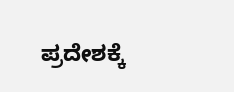ಪ್ರದೇಶಕ್ಕೆ